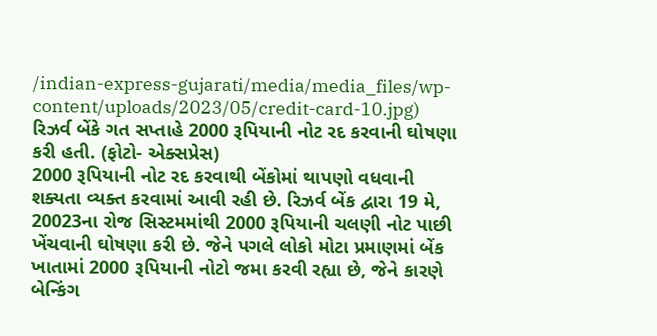/indian-express-gujarati/media/media_files/wp-content/uploads/2023/05/credit-card-10.jpg)
રિઝર્વ બેંકે ગત સપ્તાહે 2000 રૂપિયાની નોટ રદ કરવાની ઘોષણા કરી હતી. (ફોટો- એક્સપ્રેસ)
2000 રૂપિયાની નોટ રદ કરવાથી બેંકોમાં થાપણો વધવાની શક્યતા વ્યક્ત કરવામાં આવી રહી છે. રિઝર્વ બેંક દ્વારા 19 મે, 20023ના રોજ સિસ્ટમમાંથી 2000 રૂપિયાની ચલણી નોટ પાછી ખેંચવાની ઘોષણા કરી છે. જેને પગલે લોકો મોટા પ્રમાણમાં બેંક ખાતામાં 2000 રૂપિયાની નોટો જમા કરવી રહ્યા છે, જેને કારણે બેન્કિંગ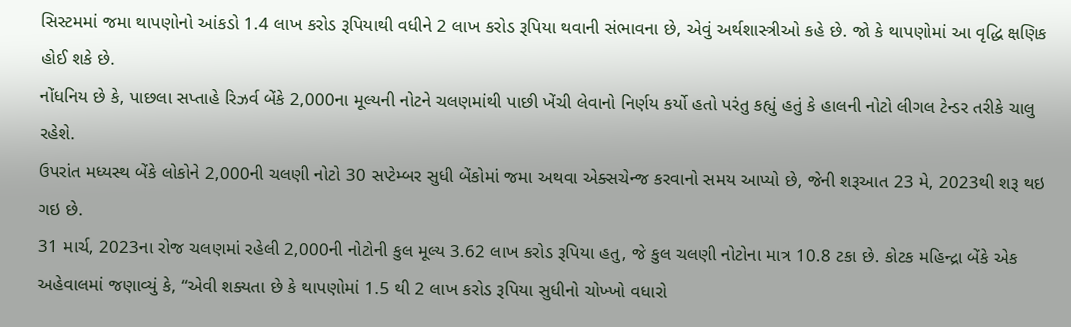સિસ્ટમમાં જમા થાપણોનો આંકડો 1.4 લાખ કરોડ રૂપિયાથી વધીને 2 લાખ કરોડ રૂપિયા થવાની સંભાવના છે, એવું અર્થશાસ્ત્રીઓ કહે છે. જો કે થાપણોમાં આ વૃદ્ધિ ક્ષણિક હોઈ શકે છે.
નોંધનિય છે કે, પાછલા સપ્તાહે રિઝર્વ બેંકે 2,000ના મૂલ્યની નોટને ચલણમાંથી પાછી ખેંચી લેવાનો નિર્ણય કર્યો હતો પરંતુ કહ્યું હતું કે હાલની નોટો લીગલ ટેન્ડર તરીકે ચાલુ રહેશે.
ઉપરાંત મધ્યસ્થ બેંકે લોકોને 2,000ની ચલણી નોટો 30 સપ્ટેમ્બર સુધી બેંકોમાં જમા અથવા એક્સચેન્જ કરવાનો સમય આપ્યો છે, જેની શરૂઆત 23 મે, 2023થી શરૂ થઇ ગઇ છે.
31 માર્ચ, 2023ના રોજ ચલણમાં રહેલી 2,000ની નોટોની કુલ મૂલ્ય 3.62 લાખ કરોડ રૂપિયા હતુ, જે કુલ ચલણી નોટોના માત્ર 10.8 ટકા છે. કોટક મહિન્દ્રા બેંકે એક અહેવાલમાં જણાવ્યું કે, “એવી શક્યતા છે કે થાપણોમાં 1.5 થી 2 લાખ કરોડ રૂપિયા સુધીનો ચોખ્ખો વધારો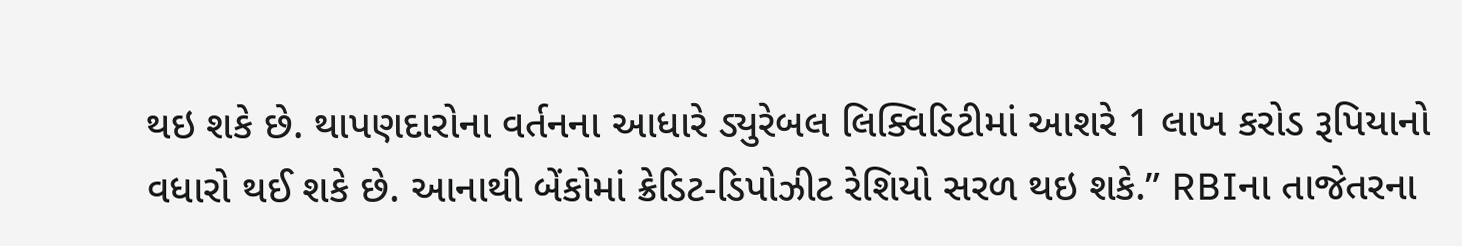થઇ શકે છે. થાપણદારોના વર્તનના આધારે ડ્યુરેબલ લિક્વિડિટીમાં આશરે 1 લાખ કરોડ રૂપિયાનો વધારો થઈ શકે છે. આનાથી બેંકોમાં ક્રેડિટ-ડિપોઝીટ રેશિયો સરળ થઇ શકે.” RBIના તાજેતરના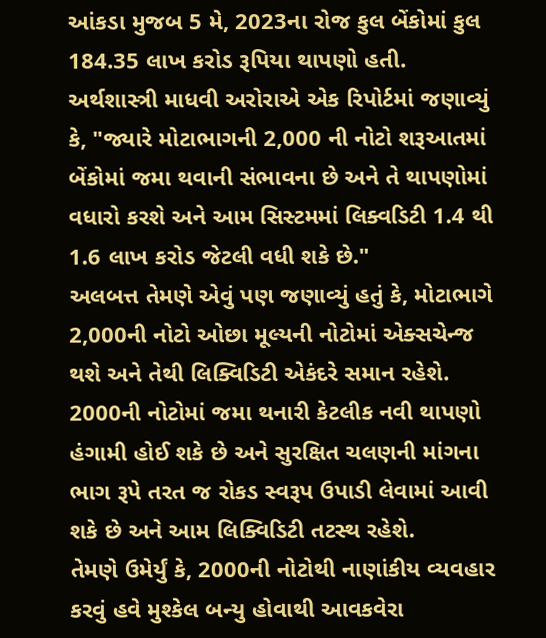આંકડા મુજબ 5 મે, 2023ના રોજ કુલ બેંકોમાં કુલ 184.35 લાખ કરોડ રૂપિયા થાપણો હતી.
અર્થશાસ્ત્રી માધવી અરોરાએ એક રિપોર્ટમાં જણાવ્યું કે, "જ્યારે મોટાભાગની 2,000 ની નોટો શરૂઆતમાં બેંકોમાં જમા થવાની સંભાવના છે અને તે થાપણોમાં વધારો કરશે અને આમ સિસ્ટમમાં લિક્વડિટી 1.4 થી 1.6 લાખ કરોડ જેટલી વધી શકે છે."
અલબત્ત તેમણે એવું પણ જણાવ્યું હતું કે, મોટાભાગે 2,000ની નોટો ઓછા મૂલ્યની નોટોમાં એક્સચેન્જ થશે અને તેથી લિક્વિડિટી એકંદરે સમાન રહેશે.
2000ની નોટોમાં જમા થનારી કેટલીક નવી થાપણો હંગામી હોઈ શકે છે અને સુરક્ષિત ચલણની માંગના ભાગ રૂપે તરત જ રોકડ સ્વરૂપ ઉપાડી લેવામાં આવી શકે છે અને આમ લિક્વિડિટી તટસ્થ રહેશે.
તેમણે ઉમેર્યું કે, 2000ની નોટોથી નાણાંકીય વ્યવહાર કરવું હવે મુશ્કેલ બન્યુ હોવાથી આવકવેરા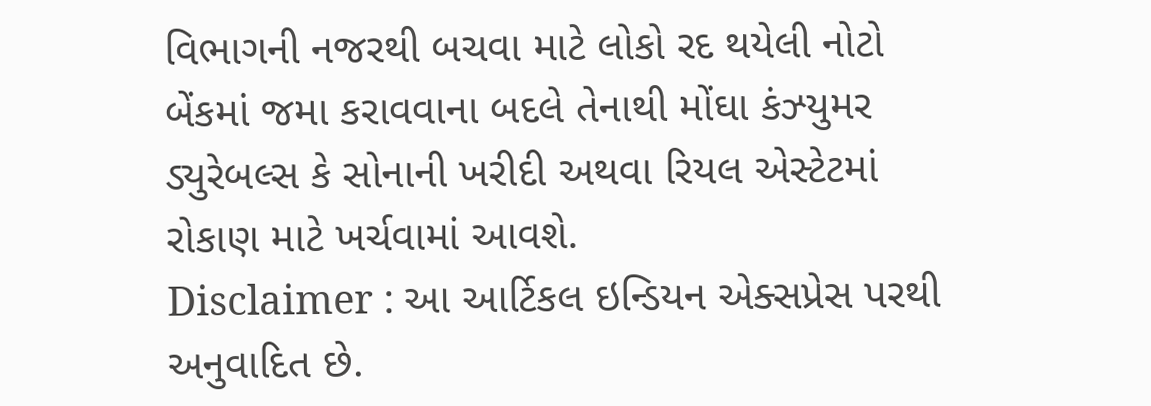વિભાગની નજરથી બચવા માટે લોકો રદ થયેલી નોટો બેંકમાં જમા કરાવવાના બદલે તેનાથી મોંઘા કંઝ્યુમર ડ્યુરેબલ્સ કે સોનાની ખરીદી અથવા રિયલ એસ્ટેટમાં રોકાણ માટે ખર્ચવામાં આવશે.
Disclaimer : આ આર્ટિકલ ઇન્ડિયન એક્સપ્રેસ પરથી અનુવાદિત છે.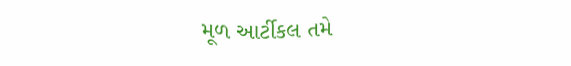મૂળ આર્ટીકલ તમે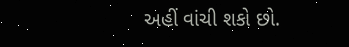અહીં વાંચી શકો છો.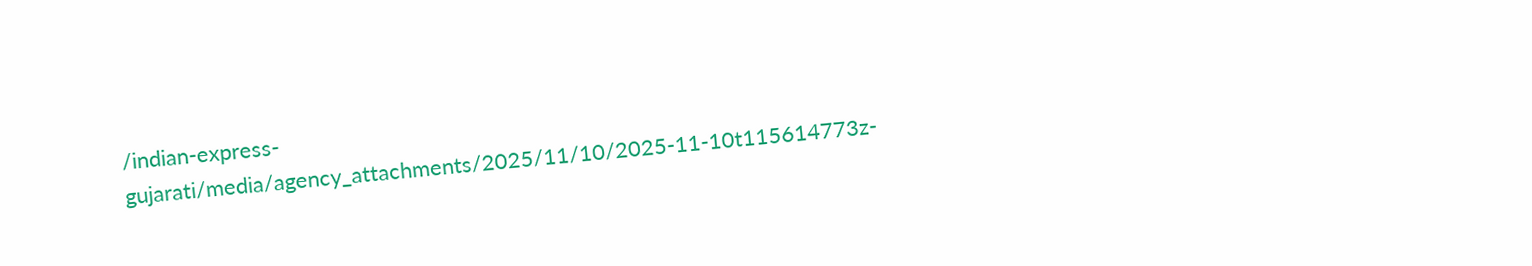/indian-express-gujarati/media/agency_attachments/2025/11/10/2025-11-10t115614773z-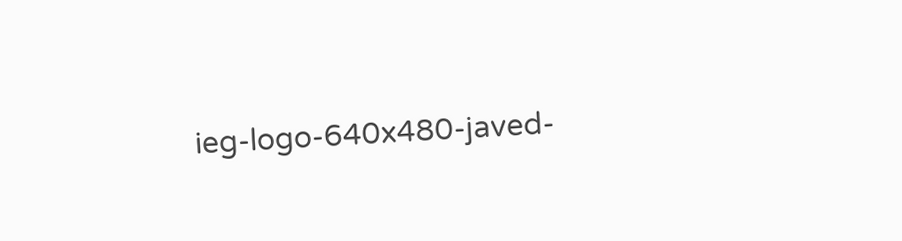ieg-logo-640x480-javed-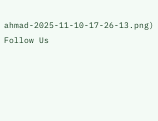ahmad-2025-11-10-17-26-13.png)
Follow Us